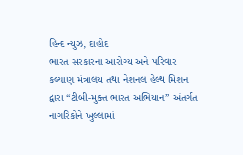હિન્દ ન્યુઝ, દાહોદ
ભારત સરકારના આરોગ્ય અને પરિવાર કલ્યાણ મંત્રાલય તથા નેશનલ હેલ્થ મિશન દ્વારા “ટીબી-મુક્ત ભારત અભિયાન” અંતર્ગત નાગરિકોને ખુલ્લામાં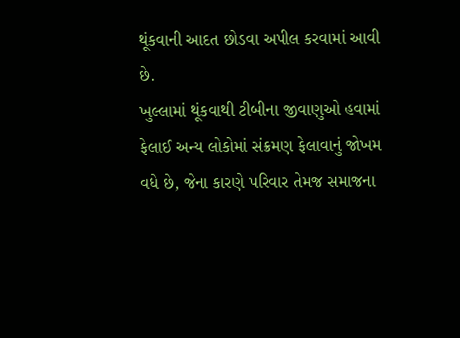થૂંકવાની આદત છોડવા અપીલ કરવામાં આવી છે.
ખુલ્લામાં થૂંકવાથી ટીબીના જીવાણુઓ હવામાં ફેલાઈ અન્ય લોકોમાં સંક્રમણ ફેલાવાનું જોખમ વધે છે, જેના કારણે પરિવાર તેમજ સમાજના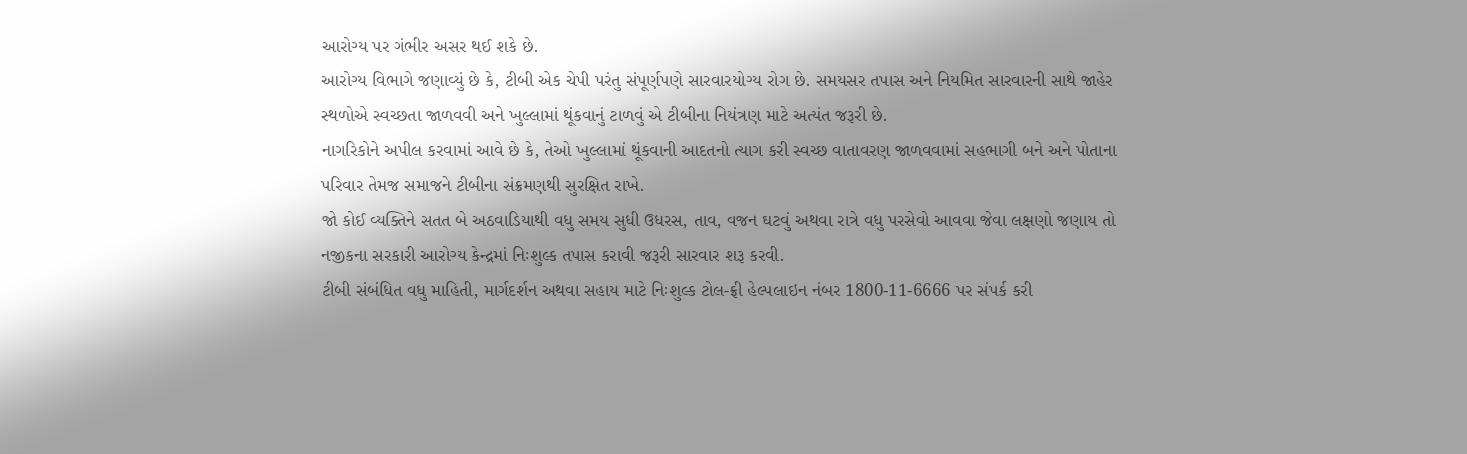આરોગ્ય પર ગંભીર અસર થઈ શકે છે.
આરોગ્ય વિભાગે જણાવ્યું છે કે, ટીબી એક ચેપી પરંતુ સંપૂર્ણપણે સારવારયોગ્ય રોગ છે. સમયસર તપાસ અને નિયમિત સારવારની સાથે જાહેર સ્થળોએ સ્વચ્છતા જાળવવી અને ખુલ્લામાં થૂંકવાનું ટાળવું એ ટીબીના નિયંત્રણ માટે અત્યંત જરૂરી છે.
નાગરિકોને અપીલ કરવામાં આવે છે કે, તેઓ ખુલ્લામાં થૂંકવાની આદતનો ત્યાગ કરી સ્વચ્છ વાતાવરણ જાળવવામાં સહભાગી બને અને પોતાના પરિવાર તેમજ સમાજને ટીબીના સંક્રમણથી સુરક્ષિત રાખે.
જો કોઈ વ્યક્તિને સતત બે અઠવાડિયાથી વધુ સમય સુધી ઉધરસ, તાવ, વજન ઘટવું અથવા રાત્રે વધુ પરસેવો આવવા જેવા લક્ષણો જણાય તો નજીકના સરકારી આરોગ્ય કેન્દ્રમાં નિઃશુલ્ક તપાસ કરાવી જરૂરી સારવાર શરૂ કરવી.
ટીબી સંબંધિત વધુ માહિતી, માર્ગદર્શન અથવા સહાય માટે નિઃશુલ્ક ટોલ-ફ્રી હેલ્પલાઇન નંબર 1800-11-6666 પર સંપર્ક કરી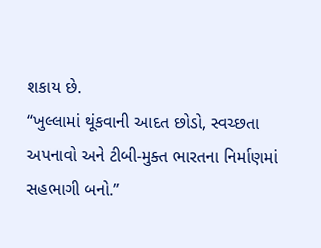શકાય છે.
“ખુલ્લામાં થૂંકવાની આદત છોડો, સ્વચ્છતા અપનાવો અને ટીબી-મુક્ત ભારતના નિર્માણમાં સહભાગી બનો.”